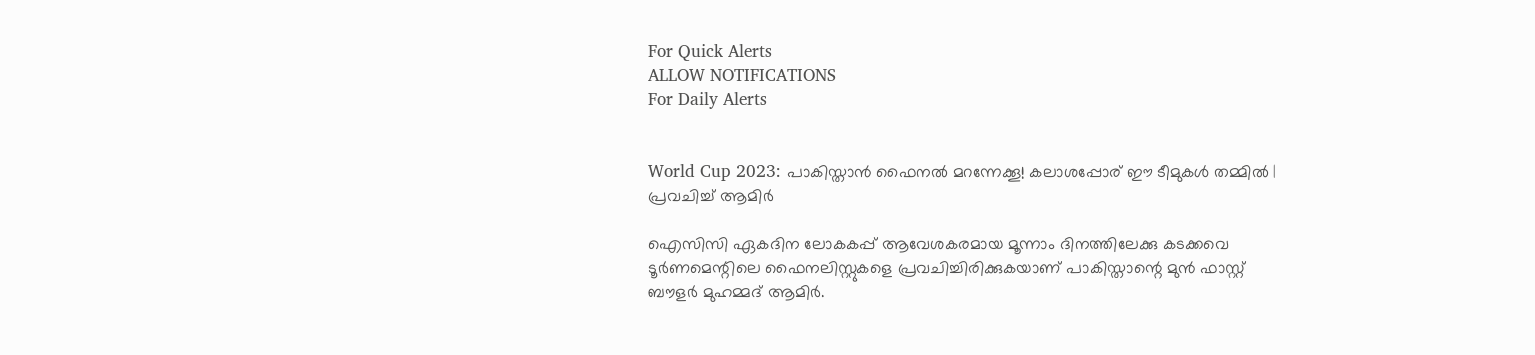For Quick Alerts
ALLOW NOTIFICATIONS
For Daily Alerts


World Cup 2023: പാകിസ്താന്‍ ഫൈനല്‍ മറന്നേക്കൂ! കലാശപ്പോര് ഈ ടീമുകള്‍ തമ്മില്‍ | പ്രവചിച്ച് ആമിര്‍

ഐസിസി ഏകദിന ലോകകപ്പ് ആവേശകരമായ മൂന്നാം ദിനത്തിലേക്കു കടക്കവെ ടൂര്‍ണമെന്റിലെ ഫൈനലിസ്റ്റുകളെ പ്രവചിച്ചിരിക്കുകയാണ് പാകിസ്താന്റെ മുന്‍ ഫാസ്റ്റ് ബൗളര്‍ മുഹമ്മദ് ആമിര്‍.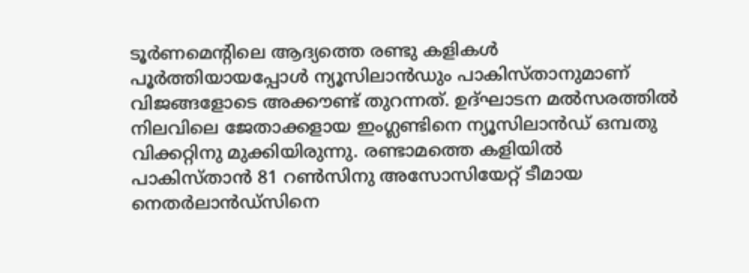ടൂര്‍ണമെന്റിലെ ആദ്യത്തെ രണ്ടു കളികള്‍ പൂര്‍ത്തിയായപ്പോള്‍ ന്യൂസിലാന്‍ഡും പാകിസ്താനുമാണ് വിജങ്ങളോടെ അക്കൗണ്ട് തുറന്നത്. ഉദ്ഘാടന മല്‍സരത്തില്‍ നിലവിലെ ജേതാക്കളായ ഇംഗ്ലണ്ടിനെ ന്യൂസിലാന്‍ഡ് ഒമ്പതു വിക്കറ്റിനു മുക്കിയിരുന്നു. രണ്ടാമത്തെ കളിയില്‍ പാകിസ്താന്‍ 81 റണ്‍സിനു അസോസിയേറ്റ് ടീമായ നെതര്‍ലാന്‍ഡ്‌സിനെ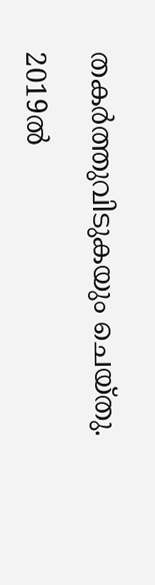തകര്‍ത്തുവിടുകയും ചെയ്തു.

2019ല്‍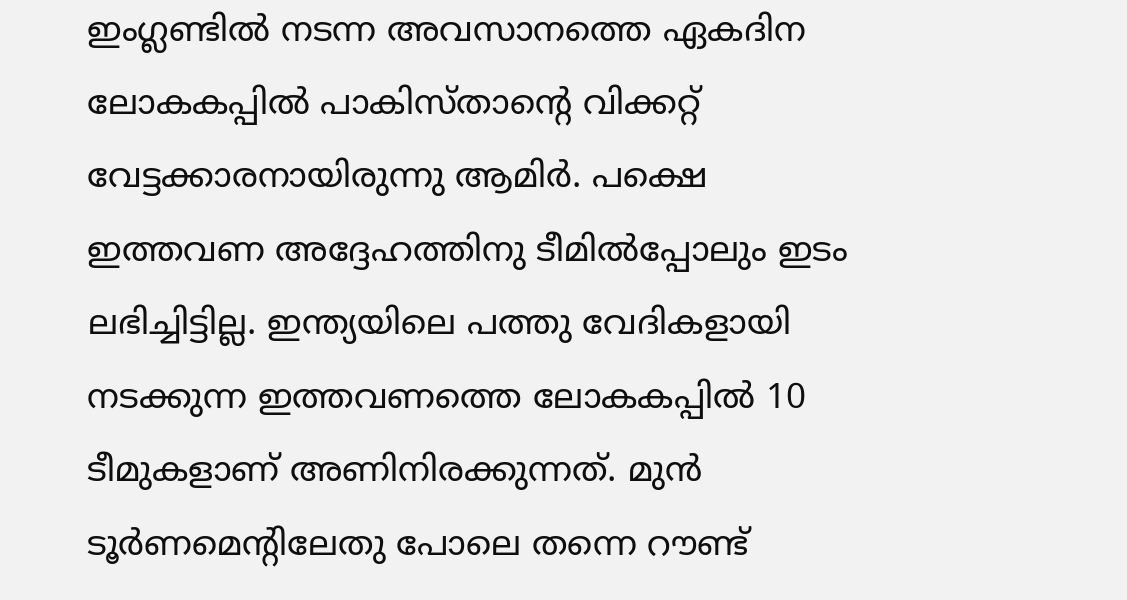ഇംഗ്ലണ്ടില്‍ നടന്ന അവസാനത്തെ ഏകദിന ലോകകപ്പില്‍ പാകിസ്താന്റെ വിക്കറ്റ് വേട്ടക്കാരനായിരുന്നു ആമിര്‍. പക്ഷെ ഇത്തവണ അദ്ദേഹത്തിനു ടീമില്‍പ്പോലും ഇടം ലഭിച്ചിട്ടില്ല. ഇന്ത്യയിലെ പത്തു വേദികളായി നടക്കുന്ന ഇത്തവണത്തെ ലോകകപ്പില്‍ 10 ടീമുകളാണ് അണിനിരക്കുന്നത്. മുന്‍ ടൂര്‍ണമെന്റിലേതു പോലെ തന്നെ റൗണ്ട്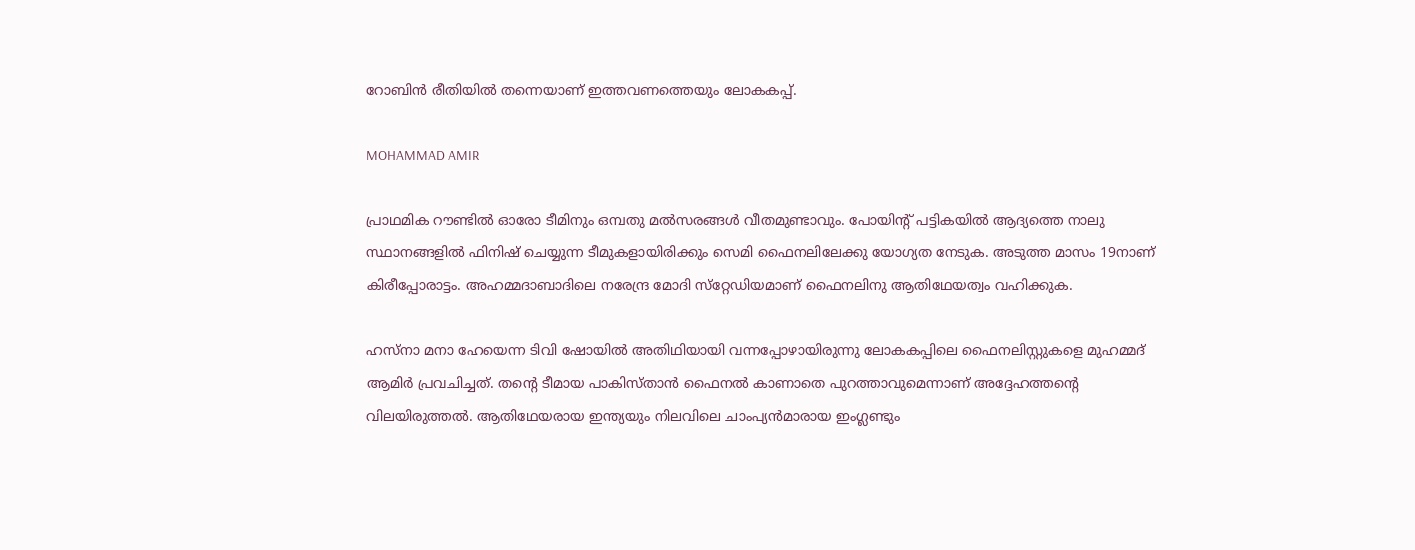റോബിന്‍ രീതിയില്‍ തന്നെയാണ് ഇത്തവണത്തെയും ലോകകപ്പ്.

MOHAMMAD AMIR

പ്രാഥമിക റൗണ്ടില്‍ ഓരോ ടീമിനും ഒമ്പതു മല്‍സരങ്ങള്‍ വീതമുണ്ടാവും. പോയിന്റ് പട്ടികയില്‍ ആദ്യത്തെ നാലു സ്ഥാനങ്ങളില്‍ ഫിനിഷ് ചെയ്യുന്ന ടീമുകളായിരിക്കും സെമി ഫൈനലിലേക്കു യോഗ്യത നേടുക. അടുത്ത മാസം 19നാണ് കിരീപ്പോരാട്ടം. അഹമ്മദാബാദിലെ നരേന്ദ്ര മോദി സ്‌റ്റേഡിയമാണ് ഫൈനലിനു ആതിഥേയത്വം വഹിക്കുക.

ഹസ്‌നാ മനാ ഹേയെന്ന ടിവി ഷോയില്‍ അതിഥിയായി വന്നപ്പോഴായിരുന്നു ലോകകപ്പിലെ ഫൈനലിസ്റ്റുകളെ മുഹമ്മദ് ആമിര്‍ പ്രവചിച്ചത്. തന്റെ ടീമായ പാകിസ്താന്‍ ഫൈനല്‍ കാണാതെ പുറത്താവുമെന്നാണ് അദ്ദേഹത്തന്റെ വിലയിരുത്തല്‍. ആതിഥേയരായ ഇന്ത്യയും നിലവിലെ ചാംപ്യന്‍മാരായ ഇംഗ്ലണ്ടും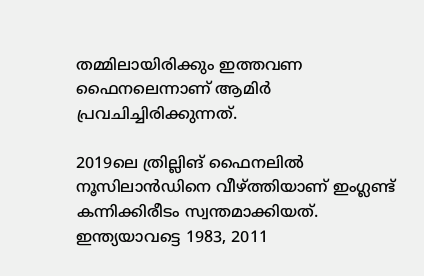തമ്മിലായിരിക്കും ഇത്തവണ ഫൈനലെന്നാണ് ആമിര്‍ പ്രവചിച്ചിരിക്കുന്നത്.

2019ലെ ത്രില്ലിങ് ഫൈനലില്‍ നൂസിലാന്‍ഡിനെ വീഴ്ത്തിയാണ് ഇംഗ്ലണ്ട് കന്നിക്കിരീടം സ്വന്തമാക്കിയത്. ഇന്ത്യയാവട്ടെ 1983, 2011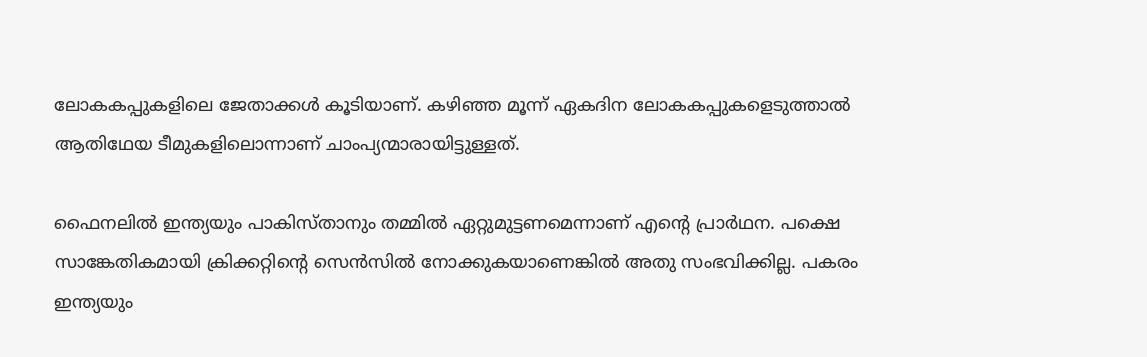ലോകകപ്പുകളിലെ ജേതാക്കള്‍ കൂടിയാണ്. കഴിഞ്ഞ മൂന്ന് ഏകദിന ലോകകപ്പുകളെടുത്താല്‍ ആതിഥേയ ടീമുകളിലൊന്നാണ് ചാംപ്യന്മാരായിട്ടുള്ളത്.

ഫൈനലില്‍ ഇന്ത്യയും പാകിസ്താനും തമ്മില്‍ ഏറ്റുമുട്ടണമെന്നാണ് എന്റെ പ്രാര്‍ഥന. പക്ഷെ സാങ്കേതികമായി ക്രിക്കറ്റിന്റെ സെന്‍സില്‍ നോക്കുകയാണെങ്കില്‍ അതു സംഭവിക്കില്ല. പകരം ഇന്ത്യയും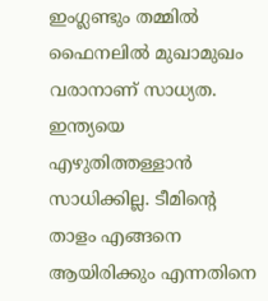ഇംഗ്ലണ്ടും തമ്മില്‍ ഫൈനലില്‍ മുഖാമുഖം വരാനാണ് സാധ്യത. ഇന്ത്യയെ എഴുതിത്തള്ളാന്‍ സാധിക്കില്ല. ടീമിന്റെ താളം എങ്ങനെ ആയിരിക്കും എന്നതിനെ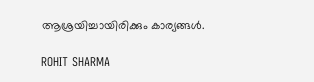ആശ്രയിച്ചായിരിക്കും കാര്യങ്ങള്‍.

ROHIT SHARMA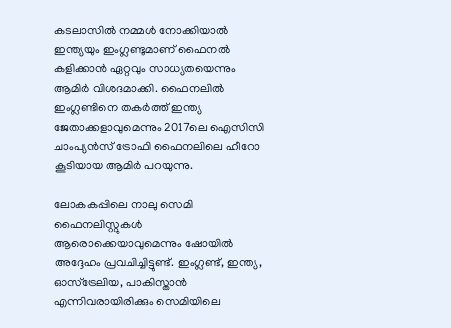കടലാസില്‍ നമ്മള്‍ നോക്കിയാല്‍ ഇന്ത്യയും ഇംഗ്ലണ്ടുമാണ് ഫൈനല്‍ കളിക്കാന്‍ ഏറ്റവും സാധ്യതയെന്നും ആമിര്‍ വിശദമാക്കി. ഫൈനലില്‍ ഇംഗ്ലണ്ടിനെ തകര്‍ത്ത് ഇന്ത്യ ജേതാക്കളാവുമെന്നും 2017ലെ ഐസിസി ചാംപ്യന്‍സ് ട്രോഫി ഫൈനലിലെ ഹീറോ കൂടിയായ ആമിര്‍ പറയുന്നു.

ലോകകപ്പിലെ നാലു സെമി ഫൈനലിസ്റ്റുകള്‍ ആരൊക്കെയാവുമെന്നും ഷോയില്‍ അദ്ദേഹം പ്രവചിച്ചിട്ടുണ്ട്. ഇംഗ്ലണ്ട്, ഇന്ത്യ, ഓസ്‌ട്രേലിയ, പാകിസ്താന്‍ എന്നിവരായിരിക്കും സെമിയിലെ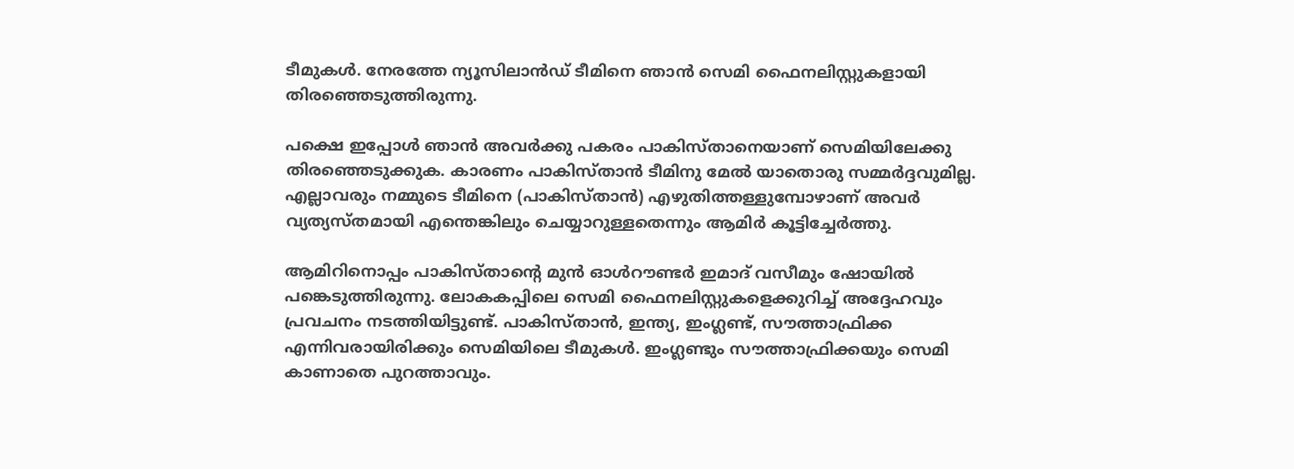ടീമുകള്‍. നേരത്തേ ന്യൂസിലാന്‍ഡ് ടീമിനെ ഞാന്‍ സെമി ഫൈനലിസ്റ്റുകളായി തിരഞ്ഞെടുത്തിരുന്നു.

പക്ഷെ ഇപ്പോള്‍ ഞാന്‍ അവര്‍ക്കു പകരം പാകിസ്താനെയാണ് സെമിയിലേക്കു തിരഞ്ഞെടുക്കുക. കാരണം പാകിസ്താന്‍ ടീമിനു മേല്‍ യാതൊരു സമ്മര്‍ദ്ദവുമില്ല. എല്ലാവരും നമ്മുടെ ടീമിനെ (പാകിസ്താന്‍) എഴുതിത്തള്ളുമ്പോഴാണ് അവര്‍ വ്യത്യസ്തമായി എന്തെങ്കിലും ചെയ്യാറുള്ളതെന്നും ആമിര്‍ കൂട്ടിച്ചേര്‍ത്തു.

ആമിറിനൊപ്പം പാകിസ്താന്റെ മുന്‍ ഓള്‍റൗണ്ടര്‍ ഇമാദ് വസീമും ഷോയില്‍ പങ്കെടുത്തിരുന്നു. ലോകകപ്പിലെ സെമി ഫൈനലിസ്റ്റുകളെക്കുറിച്ച് അദ്ദേഹവും പ്രവചനം നടത്തിയിട്ടുണ്ട്. പാകിസ്താന്‍, ഇന്ത്യ, ഇംഗ്ലണ്ട്, സൗത്താഫ്രിക്ക എന്നിവരായിരിക്കും സെമിയിലെ ടീമുകള്‍. ഇംഗ്ലണ്ടും സൗത്താഫ്രിക്കയും സെമി കാണാതെ പുറത്താവും.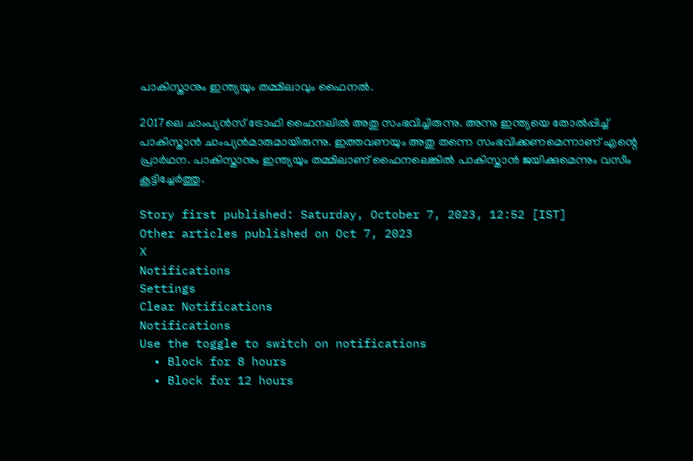പാകിസ്താനും ഇന്ത്യയും തമ്മിലാവും ഫൈനല്‍.

2017ലെ ചാംപ്യന്‍സ് ട്രോഫി ഫൈനലില്‍ അതു സംഭവിച്ചിരുന്നു. അന്നു ഇന്ത്യയെ തോല്‍പ്പിച്ച് പാകിസ്താന്‍ ചാംപ്യന്‍മാരുമായിരുന്നു. ഇത്തവണയും അതു തന്നെ സംഭവിക്കണമെന്നാണ് എന്റെ പ്രാര്‍ഥന. പാകിസ്താനും ഇന്ത്യയും തമ്മിലാണ് ഫൈനലെങ്കില്‍ പാകിസ്താന്‍ ജയിക്കുമെന്നും വസീം കൂട്ടിച്ചേര്‍ത്തു.

Story first published: Saturday, October 7, 2023, 12:52 [IST]
Other articles published on Oct 7, 2023
X
Notifications
Settings
Clear Notifications
Notifications
Use the toggle to switch on notifications
  • Block for 8 hours
  • Block for 12 hours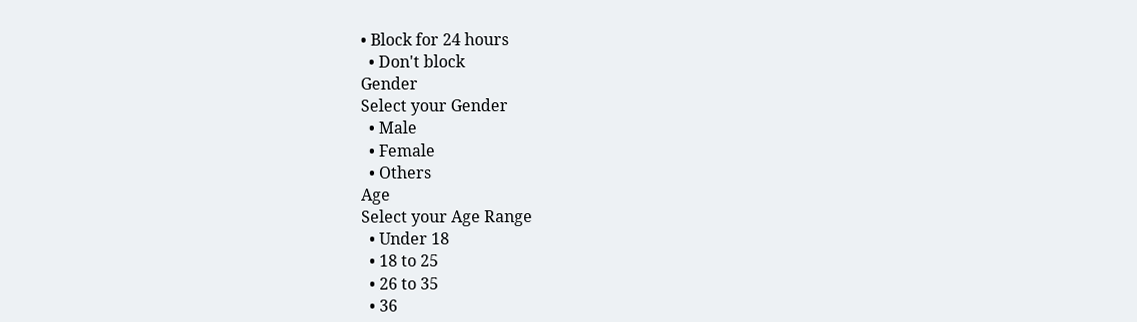• Block for 24 hours
  • Don't block
Gender
Select your Gender
  • Male
  • Female
  • Others
Age
Select your Age Range
  • Under 18
  • 18 to 25
  • 26 to 35
  • 36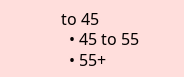to 45
  • 45 to 55
  • 55+